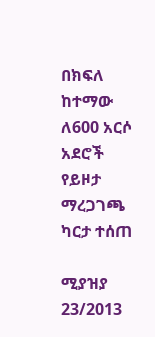በክፍለ ከተማው ለ600 አርሶ አደሮች የይዞታ ማረጋገጫ ካርታ ተሰጠ

ሚያዝያ 23/2013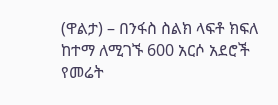(ዋልታ) – በንፋስ ስልክ ላፍቶ ክፍለ ከተማ ለሚገኙ 600 አርሶ አደሮች የመሬት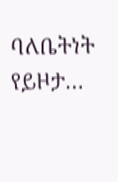ባለቤትነት የይዞታ…